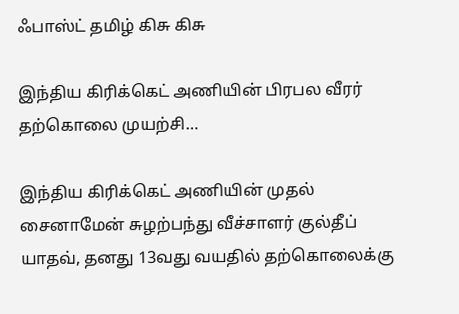ஃபாஸ்ட் தமிழ் கிசு கிசு

இந்திய கிரிக்கெட் அணியின் பிரபல வீரர் தற்கொலை முயற்சி…

இந்திய கிரிக்கெட் அணியின் முதல் சைனாமேன் சுழற்பந்து வீச்சாளர் குல்தீப் யாதவ், தனது 13வது வயதில் தற்கொலைக்கு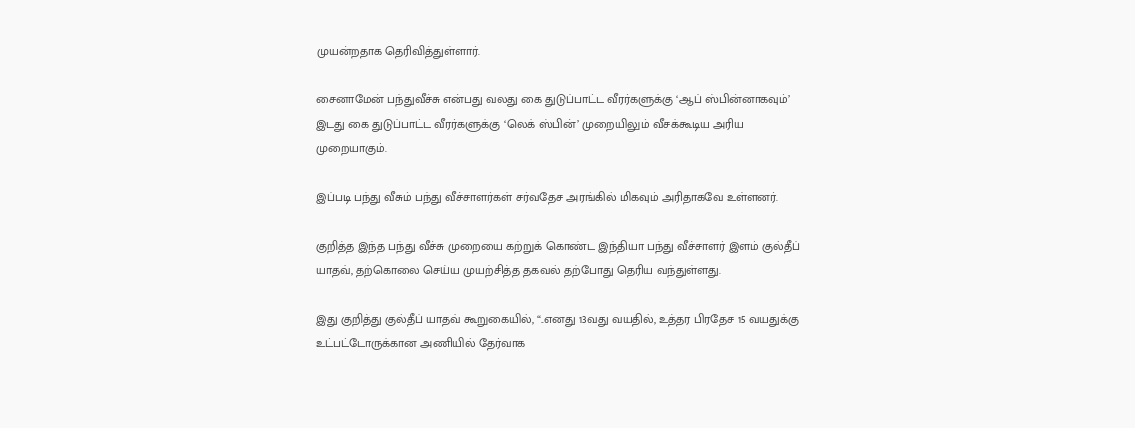முயன்றதாக தெரிவித்துள்ளார்.

சைனாமேன் பந்துவீச்சு என்பது வலது கை துடுப்பாட்ட வீரர்களுக்கு ‘ஆப் ஸ்பின்னாகவும்’ இடது கை துடுப்பாட்ட வீரர்களுக்கு ‘லெக் ஸ்பின்’ முறையிலும் வீசக்கூடிய அரிய முறையாகும்.

இப்படி பந்து வீசும் பந்து வீச்சாளர்கள் சர்வதேச அரங்கில் மிகவும் அரிதாகவே உள்ளனர்.

குறித்த இந்த பந்து வீச்சு முறையை கற்றுக் கொண்ட இந்தியா பந்து வீச்சாளர் இளம் குல்தீப் யாதவ், தற்கொலை செய்ய முயற்சித்த தகவல் தற்போது தெரிய வந்துள்ளது.

இது குறித்து குல்தீப் யாதவ் கூறுகையில், “..எனது 13வது வயதில், உத்தர பிரதேச 15 வயதுக்கு உட்பட்டோருக்கான அணியில் தேர்வாக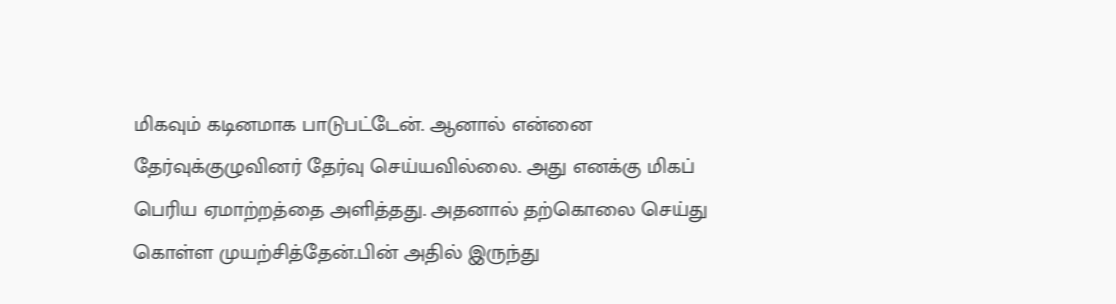மிகவும் கடினமாக பாடுபட்டேன். ஆனால் என்னை தேர்வுக்குழுவினர் தேர்வு செய்யவில்லை. அது எனக்கு மிகப் பெரிய ஏமாற்றத்தை அளித்தது. அதனால் தற்கொலை செய்து கொள்ள முயற்சித்தேன்.பின் அதில் இருந்து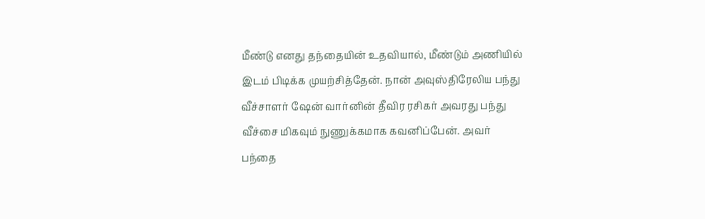மீண்டு எனது தந்தையின் உதவியால், மீண்டும் அணியில் இடம் பிடிக்க முயற்சித்தேன். நான் அவுஸ்திரேலிய பந்து வீச்சாளர் ஷேன் வார்னின் தீவிர ரசிகர் அவரது பந்து வீச்சை மிகவும் நுணுக்கமாக கவனிப்பேன். அவர் பந்தை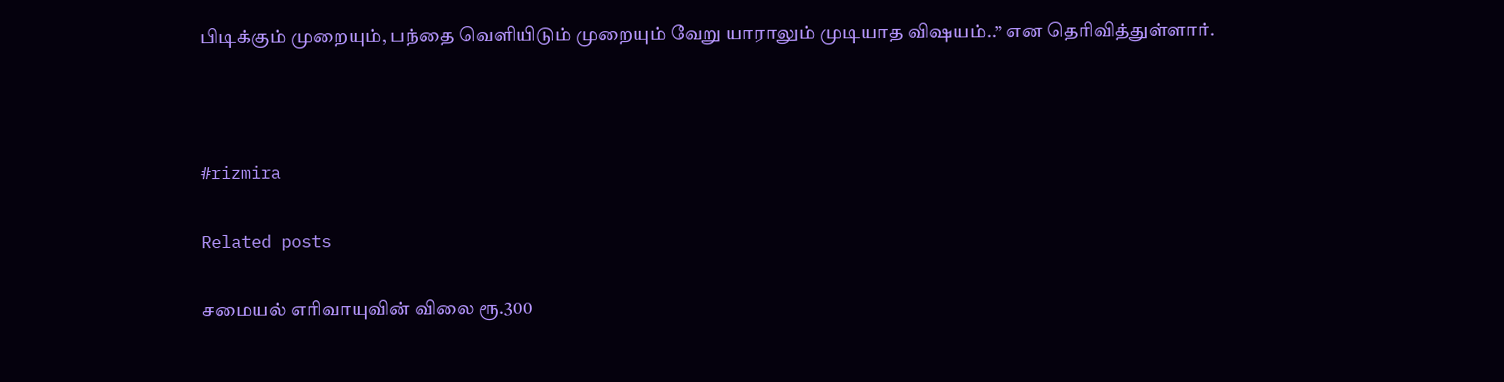பிடிக்கும் முறையும், பந்தை வெளியிடும் முறையும் வேறு யாராலும் முடியாத விஷயம்..” என தெரிவித்துள்ளார்.



#rizmira

Related posts

சமையல் எரிவாயுவின் விலை ரூ.300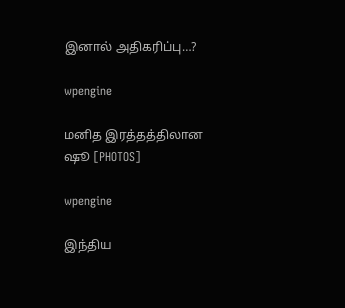இனால் அதிகரிப்பு…?

wpengine

மனித இரத்தத்திலான ஷூ [PHOTOS]

wpengine

இந்திய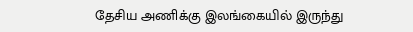தேசிய அணிக்கு இலங்கையில் இருந்து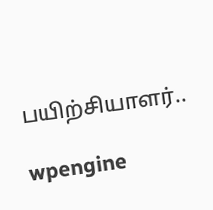பயிற்சியாளர்..

wpengine